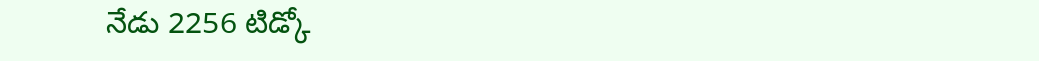నేడు 2256 టిడ్కో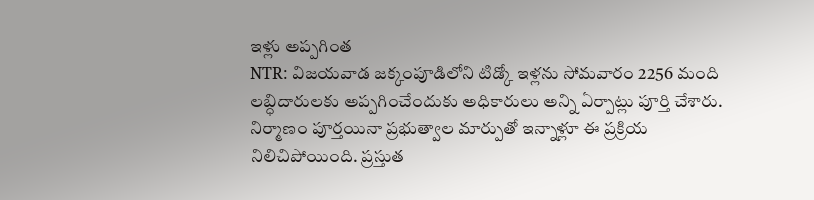ఇళ్లు అప్పగింత
NTR: విజయవాడ జక్కంపూడిలోని టిడ్కో ఇళ్లను సోమవారం 2256 మంది లబ్ధిదారులకు అప్పగించేందుకు అధికారులు అన్ని ఏర్పాట్లు పూర్తి చేశారు. నిర్మాణం పూర్తయినా ప్రభుత్వాల మార్పుతో ఇన్నాళ్లూ ఈ ప్రక్రియ నిలిచిపోయింది. ప్రస్తుత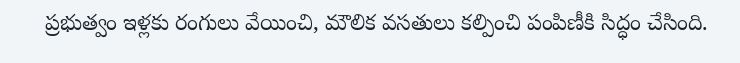ప్రభుత్వం ఇళ్లకు రంగులు వేయించి, మౌలిక వసతులు కల్పించి పంపిణీకి సిద్ధం చేసింది.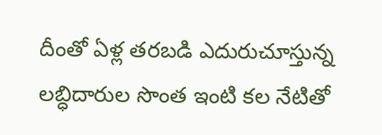దీంతో ఏళ్ల తరబడి ఎదురుచూస్తున్న లబ్ధిదారుల సొంత ఇంటి కల నేటితో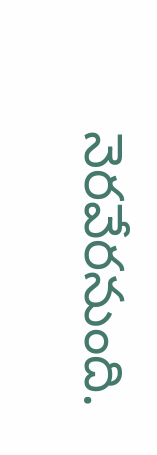నెరవేరనుంది.